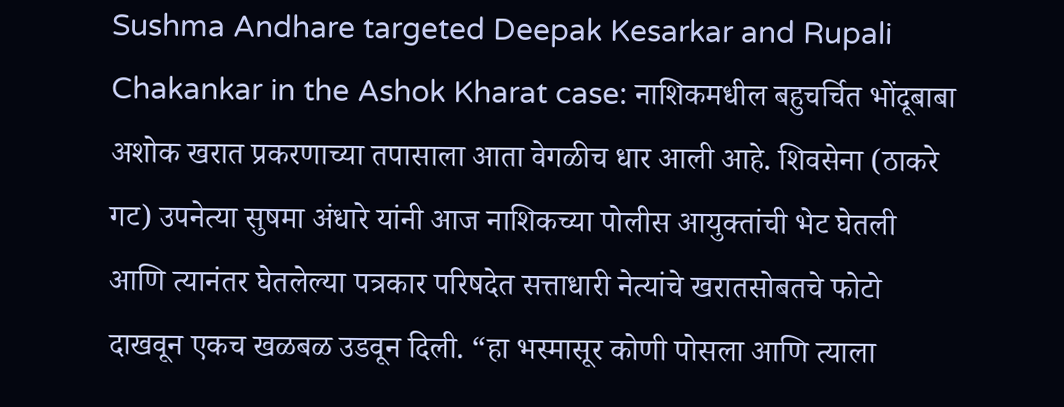Sushma Andhare targeted Deepak Kesarkar and Rupali Chakankar in the Ashok Kharat case: नाशिकमधील बहुचर्चित भोंदूबाबा अशोक खरात प्रकरणाच्या तपासाला आता वेगळीच धार आली आहे. शिवसेना (ठाकरे गट) उपनेत्या सुषमा अंधारे यांनी आज नाशिकच्या पोलीस आयुक्तांची भेट घेतली आणि त्यानंतर घेतलेल्या पत्रकार परिषदेत सत्ताधारी नेत्यांचे खरातसोबतचे फोटो दाखवून एकच खळबळ उडवून दिली. “हा भस्मासूर कोणी पोसला आणि त्याला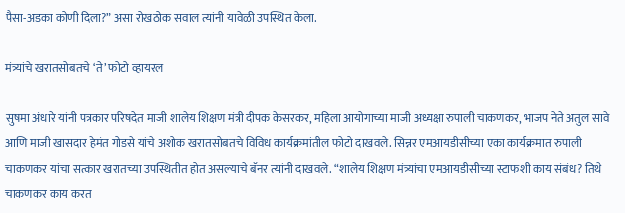पैसा-अडका कोणी दिला?” असा रोखठोक सवाल त्यांनी यावेळी उपस्थित केला.

मंत्र्यांचे खरातसोबतचे ‘ते’ फोटो व्हायरल

सुषमा अंधारे यांनी पत्रकार परिषदेत माजी शालेय शिक्षण मंत्री दीपक केसरकर, महिला आयोगाच्या माजी अध्यक्षा रुपाली चाकणकर, भाजप नेते अतुल सावे आणि माजी खासदार हेमंत गोडसे यांचे अशोक खरातसोबतचे विविध कार्यक्रमांतील फोटो दाखवले. सिन्नर एमआयडीसीच्या एका कार्यक्रमात रुपाली चाकणकर यांचा सत्कार खरातच्या उपस्थितीत होत असल्याचे बॅनर त्यांनी दाखवले. “शालेय शिक्षण मंत्र्यांचा एमआयडीसीच्या स्टाफशी काय संबंध? तिथे चाकणकर काय करत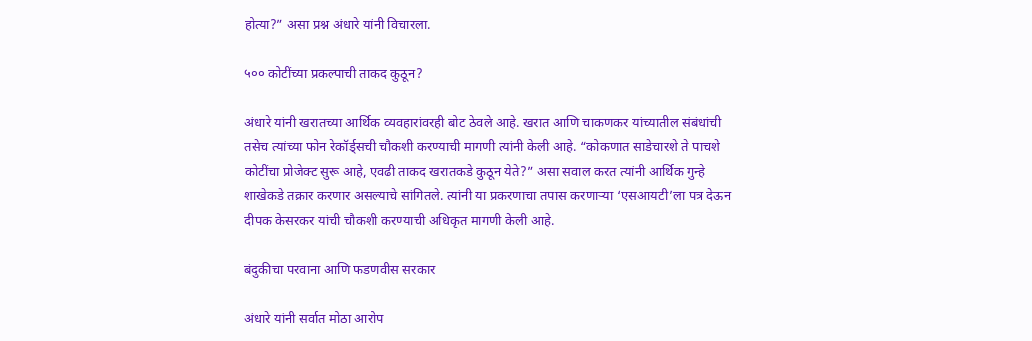होत्या?” असा प्रश्न अंधारे यांनी विचारला.

५०० कोटींच्या प्रकल्पाची ताकद कुठून?

अंधारे यांनी खरातच्या आर्थिक व्यवहारांवरही बोट ठेवले आहे. खरात आणि चाकणकर यांच्यातील संबंधांची तसेच त्यांच्या फोन रेकॉर्ड्सची चौकशी करण्याची मागणी त्यांनी केली आहे. “कोकणात साडेचारशे ते पाचशे कोटींचा प्रोजेक्ट सुरू आहे, एवढी ताकद खरातकडे कुठून येते?” असा सवाल करत त्यांनी आर्थिक गुन्हे शाखेकडे तक्रार करणार असल्याचे सांगितले. त्यांनी या प्रकरणाचा तपास करणाऱ्या ‘एसआयटी’ला पत्र देऊन दीपक केसरकर यांची चौकशी करण्याची अधिकृत मागणी केली आहे.

बंदुकीचा परवाना आणि फडणवीस सरकार

अंधारे यांनी सर्वात मोठा आरोप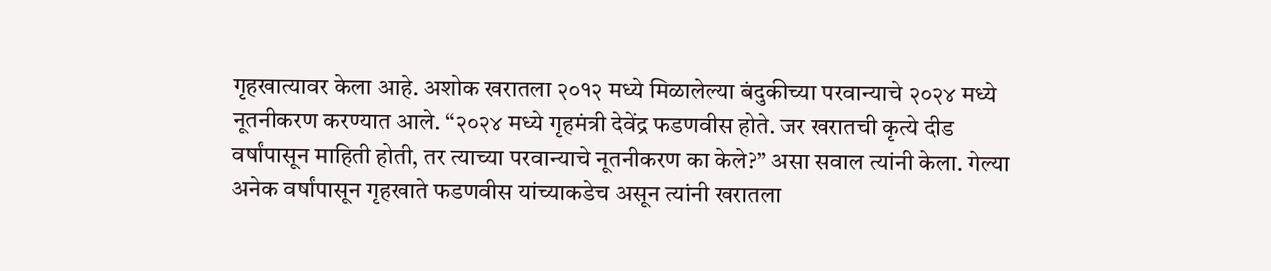गृहखात्यावर केला आहे. अशोक खरातला २०१२ मध्ये मिळालेल्या बंदुकीच्या परवान्याचे २०२४ मध्ये नूतनीकरण करण्यात आले. “२०२४ मध्ये गृहमंत्री देवेंद्र फडणवीस होते. जर खरातची कृत्ये दीड वर्षांपासून माहिती होती, तर त्याच्या परवान्याचे नूतनीकरण का केले?” असा सवाल त्यांनी केला. गेल्या अनेक वर्षांपासून गृहखाते फडणवीस यांच्याकडेच असून त्यांनी खरातला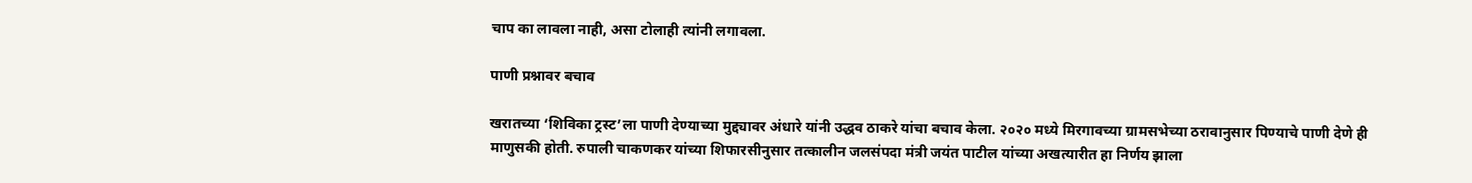चाप का लावला नाही, असा टोलाही त्यांनी लगावला.

पाणी प्रश्नावर बचाव

खरातच्या ‘शिविका ट्रस्ट’ला पाणी देण्याच्या मुद्द्यावर अंधारे यांनी उद्धव ठाकरे यांचा बचाव केला. २०२० मध्ये मिरगावच्या ग्रामसभेच्या ठरावानुसार पिण्याचे पाणी देणे ही माणुसकी होती. रुपाली चाकणकर यांच्या शिफारसीनुसार तत्कालीन जलसंपदा मंत्री जयंत पाटील यांच्या अखत्यारीत हा निर्णय झाला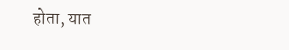होता, यात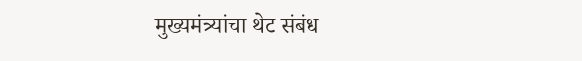मुख्यमंत्र्यांचा थेट संबंध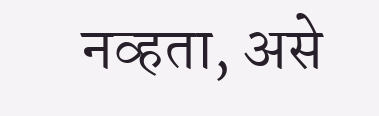नव्हता, असे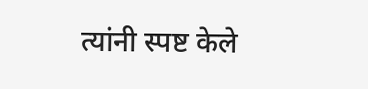त्यांनी स्पष्ट केले